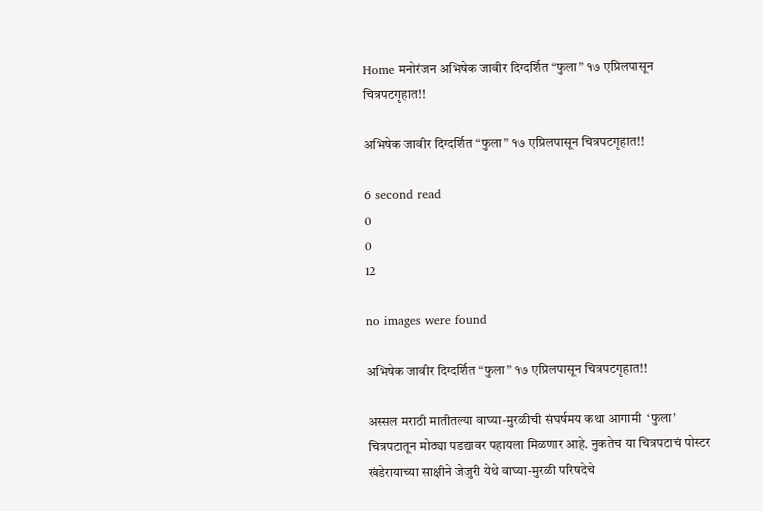Home मनोरंजन अभिषेक जावीर दिग्दर्शित “फुला” १७ एप्रिलपासून चित्रपटगृहात!!

अभिषेक जावीर दिग्दर्शित “फुला” १७ एप्रिलपासून चित्रपटगृहात!!

6 second read
0
0
12

no images were found

अभिषेक जावीर दिग्दर्शित “फुला” १७ एप्रिलपासून चित्रपटगृहात!!

अस्सल मराठी मातीतल्या वाघ्या-मुरळीची संघर्षमय कथा आगामी  ‘फुला’ चित्रपटातून मोठ्या पडद्यावर पहायला मिळणार आहे. नुकतेच या चित्रपटाचं पोस्टर खंडेरायाच्या साक्षीने जेजुरी येथे वाघ्या-मुरळी परिषदेचे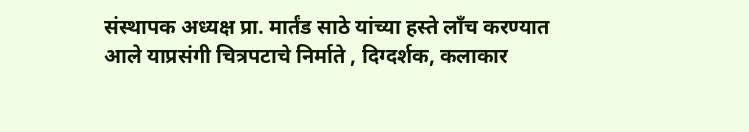संस्थापक अध्यक्ष प्रा. मार्तंड साठे यांच्या हस्ते लाँच करण्यात आले याप्रसंगी चित्रपटाचे निर्माते , दिग्दर्शक, कलाकार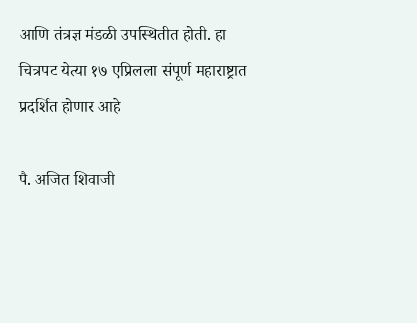आणि तंत्रज्ञ मंडळी उपस्थितीत होती. हा चित्रपट येत्या १७ एप्रिलला संपूर्ण महाराष्ट्रात प्रदर्शित होणार आहे

पै. अजित शिवाजी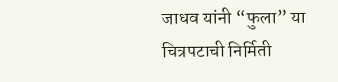जाधव यांनी “फुला” या चित्रपटाची निर्मिती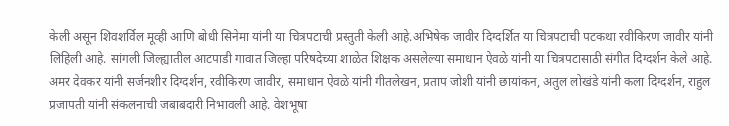केली असून शिवशर्विल मूव्ही आणि बोधी सिनेमा यांनी या चित्रपटाची प्रस्तुती केली आहे.अभिषेक जावीर दिग्दर्शित या चित्रपटाची पटकथा रवीकिरण जावीर यांनी लिहिली आहे. सांगली जिल्ह्यातील आटपाडी गावात जिल्हा परिषदेच्या शाळेत शिक्षक असलेल्या समाधान ऐवळे यांनी या चित्रपटासाठी संगीत दिग्दर्शन केले आहे. अमर देवकर यांनी सर्जनशीर दिग्दर्शन, रवीकिरण जावीर, समाधान ऐवळे यांनी गीतलेखन, प्रताप जोशी यांनी छायांकन, अतुल लोखंडे यांनी कला दिग्दर्शन, राहुल प्रजापती यांनी संकलनाची जबाबदारी निभावली आहे. वेशभूषा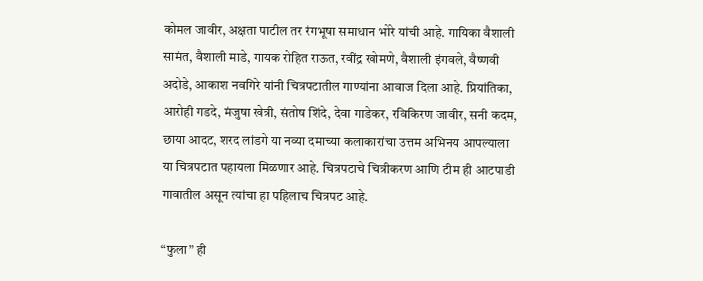कोमल जावीर, अक्षता पाटील तर रंगभूषा समाधान भोरे यांची आहे. गायिका वैशाली सामंत, वैशाली माडे, गायक रोहित राऊत, रवींद्र खोमणे, वैशाली इंगवले, वैष्णवी अदोडे, आकाश नवगिरे यांनी चित्रपटातील गाण्यांना आवाज दिला आहे. प्रियांतिका, आरोही गडदे, मंजुषा खेत्री, संतोष शिंदे, देवा गाडेकर, रविकिरण जावीर, सनी कदम, छाया आदट, शरद लांडगे या नव्या दमाच्या कलाकारांचा उत्तम अभिनय आपल्याला या चित्रपटात पहायला मिळणार आहे. चित्रपटाचे चित्रीकरण आणि टीम ही आटपाडी गावातील असून त्यांचा हा पहिलाच चित्रपट आहे.

“फुला” ही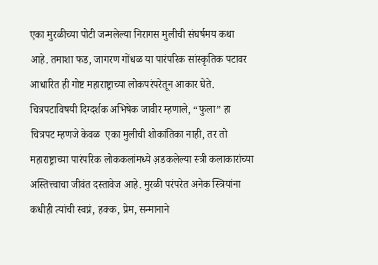एका मुरळीच्या पोटी जन्मलेल्या निरागस मुलीची संघर्षमय कथा आहे. तमाशा फड, जागरण गोंधळ या पारंपरिक सांस्कृतिक पटावर आधारित ही गोष्ट महाराष्ट्राच्या लोकपरंपरेतून आकार घेते. चित्रपटाविषयी दिग्दर्शक अभिषेक जावीर म्हणाले, “फुला” हा चित्रपट म्हणजे केवळ  एका मुलीची शोकांतिका नाही, तर तो महाराष्ट्राच्या पारंपरिक लोककलांमध्ये अ़डकलेल्या स्त्री कलाकारांच्या अस्तित्त्वाचा जीवंत दस्तावेज आहे. मुरळी परंपरेत अनेक स्त्रियांना कधीही त्यांची स्वप्नं, हक्क, प्रेम, सन्मानाने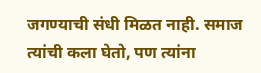जगण्याची संधी मिळत नाही. समाज त्यांची कला घेतो, पण त्यांना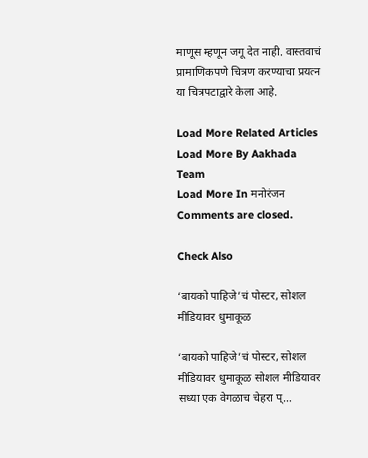माणूस म्हणून जगू देत नाही. वास्तवाचं प्रामाणिकपणे चित्रण करण्याचा प्रयत्न या चित्रपटाद्वारे केला आहे.

Load More Related Articles
Load More By Aakhada Team
Load More In मनोरंजन
Comments are closed.

Check Also

‘बायको पाहिजे’चं पोस्टर, सोशल मीडियावर धुमाकूळ

‘बायको पाहिजे’चं पोस्टर, सोशल मीडियावर धुमाकूळ सोशल मीडियावर सध्या एक वेगळाच चेहरा प्…